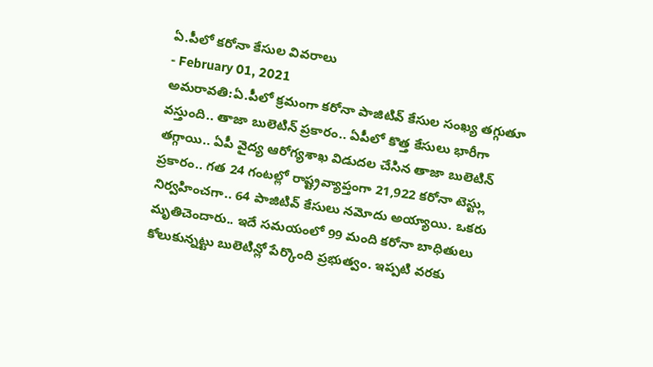ఏ.పీలో కరోనా కేసుల వివరాలు
- February 01, 2021
అమరావతి:ఏ.పీలో క్రమంగా కరోనా పాజిటివ్ కేసుల సంఖ్య తగ్గుతూ వస్తుంది.. తాజా బులెటిన్ ప్రకారం.. ఏపీలో కొత్త కేసులు భారీగా తగ్గాయి.. ఏపీ వైద్య ఆరోగ్యశాఖ విడుదల చేసిన తాజా బులెటిన్ ప్రకారం.. గత 24 గంటల్లో రాష్ట్రవ్యాప్తంగా 21,922 కరోనా టెస్ట్లు నిర్వహించగా.. 64 పాజిటివ్ కేసులు నమోదు అయ్యాయి. ఒకరు మృతిచెందారు.. ఇదే సమయంలో 99 మంది కరోనా బాధితులు కోలుకున్నట్టు బులెటిన్లో పేర్కొంది ప్రభుత్వం. ఇప్పటి వరకు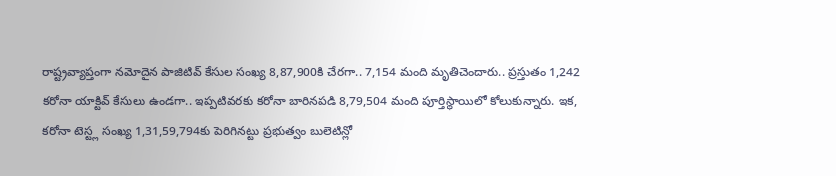రాష్ట్రవ్యాప్తంగా నమోదైన పాజిటివ్ కేసుల సంఖ్య 8,87,900కి చేరగా.. 7,154 మంది మృతిచెందారు.. ప్రస్తుతం 1,242 కరోనా యాక్టివ్ కేసులు ఉండగా.. ఇప్పటివరకు కరోనా బారినపడి 8,79,504 మంది పూర్తిస్థాయిలో కోలుకున్నారు. ఇక, కరోనా టెస్ట్ల సంఖ్య 1,31,59,794కు పెరిగినట్టు ప్రభుత్వం బులెటిన్లో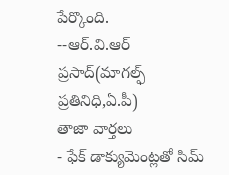పేర్కొంది.
--ఆర్.వి.ఆర్ ప్రసాద్(మాగల్ఫ్ ప్రతినిధి,ఏ.పీ)
తాజా వార్తలు
- ఫేక్ డాక్యుమెంట్లతో సిమ్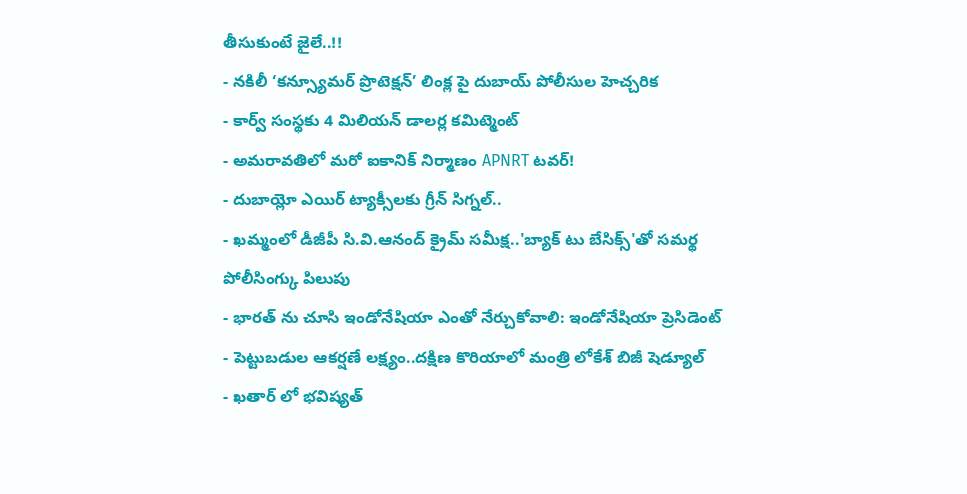తీసుకుంటే జైలే..!!
- నకిలీ ‘కన్స్యూమర్ ప్రొటెక్షన్’ లింక్ల పై దుబాయ్ పోలీసుల హెచ్చరిక
- కార్వ్ సంస్థకు 4 మిలియన్ డాలర్ల కమిట్మెంట్
- అమరావతిలో మరో ఐకానిక్ నిర్మాణం APNRT టవర్!
- దుబాయ్లో ఎయిర్ ట్యాక్సీలకు గ్రీన్ సిగ్నల్..
- ఖమ్మంలో డీజీపీ సి.వి.ఆనంద్ క్రైమ్ సమీక్ష..'బ్యాక్ టు బేసిక్స్'తో సమర్థ పోలీసింగ్కు పిలుపు
- భారత్ ను చూసి ఇండోనేషియా ఎంతో నేర్చుకోవాలి: ఇండోనేషియా ప్రెసిడెంట్
- పెట్టుబడుల ఆకర్షణే లక్ష్యం..దక్షిణ కొరియాలో మంత్రి లోకేశ్ బిజీ షెడ్యూల్
- ఖతార్ లో భవిష్యత్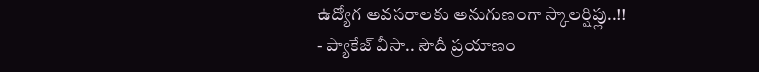ఉద్యోగ అవసరాలకు అనుగుణంగా స్కాలర్షిప్లు..!!
- ప్యాకేజ్ వీసా.. సౌదీ ప్రయాణం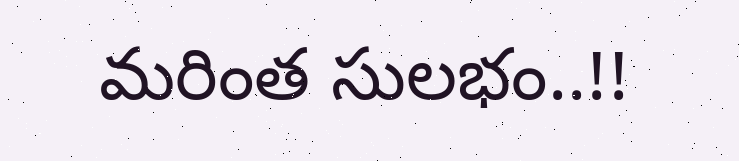మరింత సులభం..!!